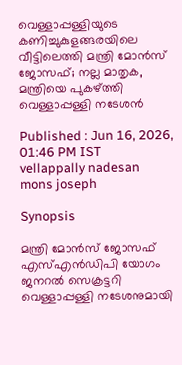വെള്ളാപ്പള്ളിയുടെ കണിച്ചുകുളങ്ങരയിലെ വീട്ടിലെത്തി മന്ത്രി മോൻസ് ജോസഫ്; നല്ല മാതൃക, മന്ത്രിയെ പുകഴ്ത്തി വെള്ളാപ്പള്ളി നടേശൻ

Published : Jun 16, 2026, 01:46 PM IST
vellappally nadesan mons joseph

Synopsis

മന്ത്രി മോൻസ് ജോസഫ് എസ്എൻഡിപി യോഗം ജനറൽ സെക്രട്ടറി വെള്ളാപ്പള്ളി നടേശനുമായി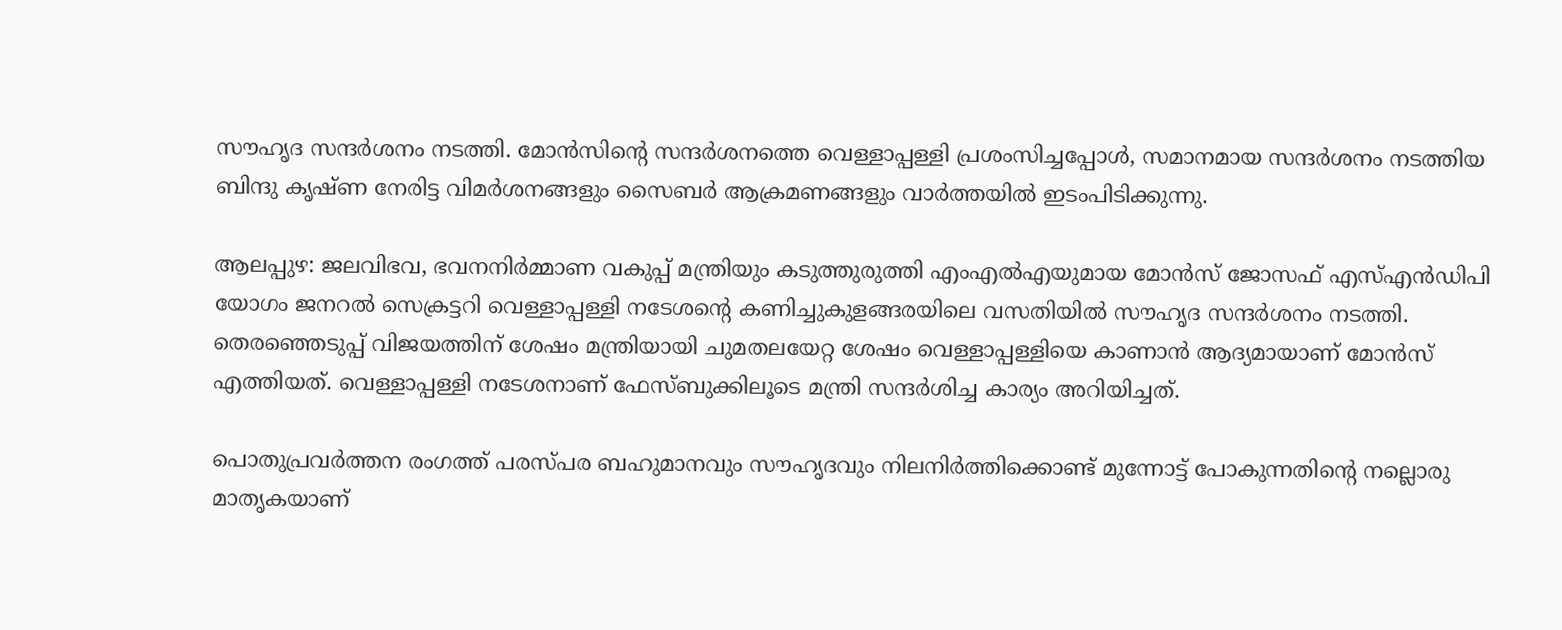സൗഹൃദ സന്ദർശനം നടത്തി. മോൻസിന്റെ സന്ദർശനത്തെ വെള്ളാപ്പള്ളി പ്രശംസിച്ചപ്പോൾ, സമാനമായ സന്ദർശനം നടത്തിയ ബിന്ദു കൃഷ്ണ നേരിട്ട വിമർശനങ്ങളും സൈബർ ആക്രമണങ്ങളും വാർത്തയിൽ ഇടംപിടിക്കുന്നു.

ആലപ്പുഴ: ജലവിഭവ, ഭവനനിർമ്മാണ വകുപ്പ് മന്ത്രിയും കടുത്തുരുത്തി എംഎൽഎയുമായ മോൻസ് ജോസഫ് എസ്എൻഡിപി യോഗം ജനറൽ സെക്രട്ടറി വെള്ളാപ്പള്ളി നടേശന്‍റെ കണിച്ചുകുളങ്ങരയിലെ വസതിയിൽ സൗഹൃദ സന്ദർശനം നടത്തി. തെരഞ്ഞെടുപ്പ് വിജയത്തിന് ശേഷം മന്ത്രിയായി ചുമതലയേറ്റ ശേഷം വെള്ളാപ്പള്ളിയെ കാണാൻ ആദ്യമായാണ് മോൻസ് എത്തിയത്. വെള്ളാപ്പള്ളി നടേശനാണ് ഫേസ്ബുക്കിലൂടെ മന്ത്രി സന്ദര്‍ശിച്ച കാര്യം അറിയിച്ചത്.

പൊതുപ്രവർത്തന രംഗത്ത് പരസ്പര ബഹുമാനവും സൗഹൃദവും നിലനിർത്തിക്കൊണ്ട് മുന്നോട്ട് പോകുന്നതിന്‍റെ നല്ലൊരു മാതൃകയാണ്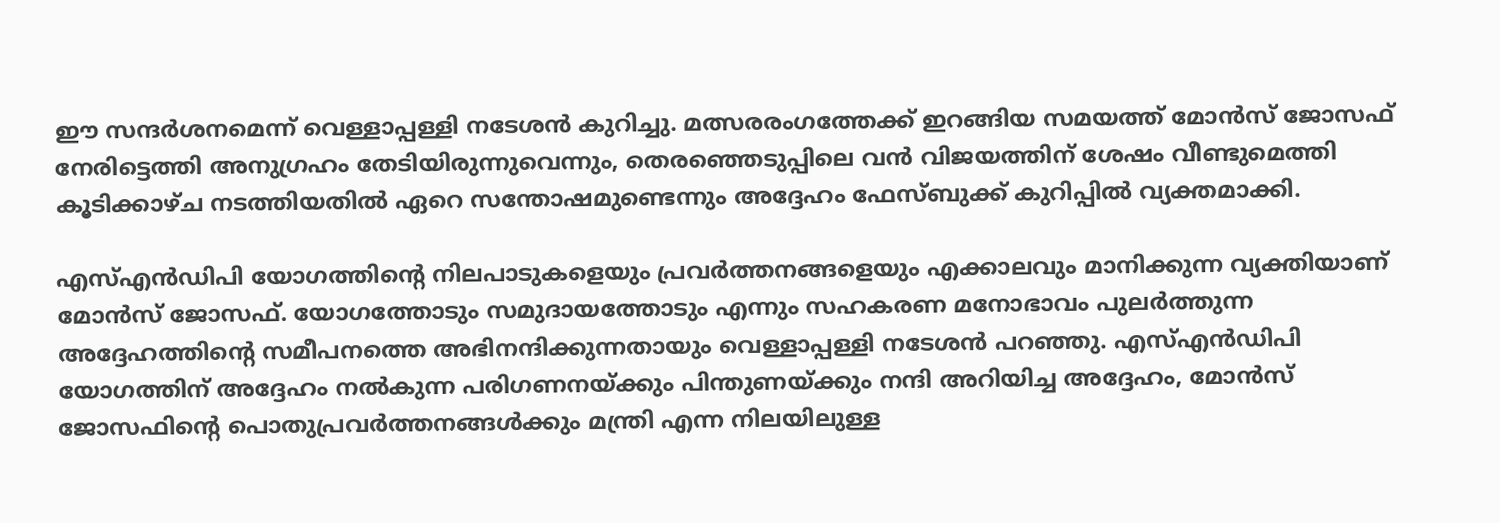ഈ സന്ദർശനമെന്ന് വെള്ളാപ്പള്ളി നടേശൻ കുറിച്ചു. മത്സരരംഗത്തേക്ക് ഇറങ്ങിയ സമയത്ത് മോൻസ് ജോസഫ് നേരിട്ടെത്തി അനുഗ്രഹം തേടിയിരുന്നുവെന്നും, തെരഞ്ഞെടുപ്പിലെ വൻ വിജയത്തിന് ശേഷം വീണ്ടുമെത്തി കൂടിക്കാഴ്ച നടത്തിയതിൽ ഏറെ സന്തോഷമുണ്ടെന്നും അദ്ദേഹം ഫേസ്ബുക്ക് കുറിപ്പിൽ വ്യക്തമാക്കി.

എസ്എൻഡിപി യോഗത്തിന്‍റെ നിലപാടുകളെയും പ്രവർത്തനങ്ങളെയും എക്കാലവും മാനിക്കുന്ന വ്യക്തിയാണ് മോൻസ് ജോസഫ്. യോഗത്തോടും സമുദായത്തോടും എന്നും സഹകരണ മനോഭാവം പുലർത്തുന്ന അദ്ദേഹത്തിന്റെ സമീപനത്തെ അഭിനന്ദിക്കുന്നതായും വെള്ളാപ്പള്ളി നടേശൻ പറഞ്ഞു. എസ്എൻഡിപി യോഗത്തിന് അദ്ദേഹം നൽകുന്ന പരിഗണനയ്ക്കും പിന്തുണയ്ക്കും നന്ദി അറിയിച്ച അദ്ദേഹം, മോൻസ് ജോസഫിന്‍റെ പൊതുപ്രവർത്തനങ്ങൾക്കും മന്ത്രി എന്ന നിലയിലുള്ള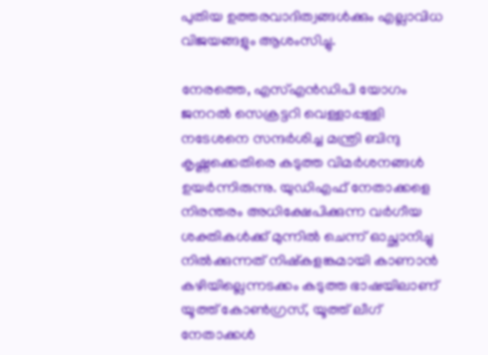പുതിയ ഉത്തരവാദിത്വങ്ങൾക്കും എല്ലാവിധ വിജയങ്ങളും ആശംസിച്ചു.

നേരത്തെ, എസ്എൻഡിപി യോഗം ജനറൽ സെക്രട്ടറി വെള്ളാപ്പള്ളി നടേശനെ സന്ദർശിച്ച മന്ത്രി ബിന്ദു കൃഷ്ണക്കെതിരെ കടുത്ത വിമര്‍ശനങ്ങൾ ഉയര്‍ന്നിരുന്നു. യുഡിഎഫ് നേതാക്കളെ നിരന്തരം അധിക്ഷേപിക്കുന്ന വർഗീയ ശക്തികൾക്ക് മുന്നിൽ ചെന്ന് ഓച്ഛാനിച്ചു നിൽക്കുന്നത് നിഷ്‌കളങ്കമായി കാണാൻ കഴിയില്ലെന്നടക്കം കടുത്ത ഭാഷയിലാണ് യൂത്ത് കോൺഗ്രസ്, യൂത്ത് ലീഗ് നേതാക്കൾ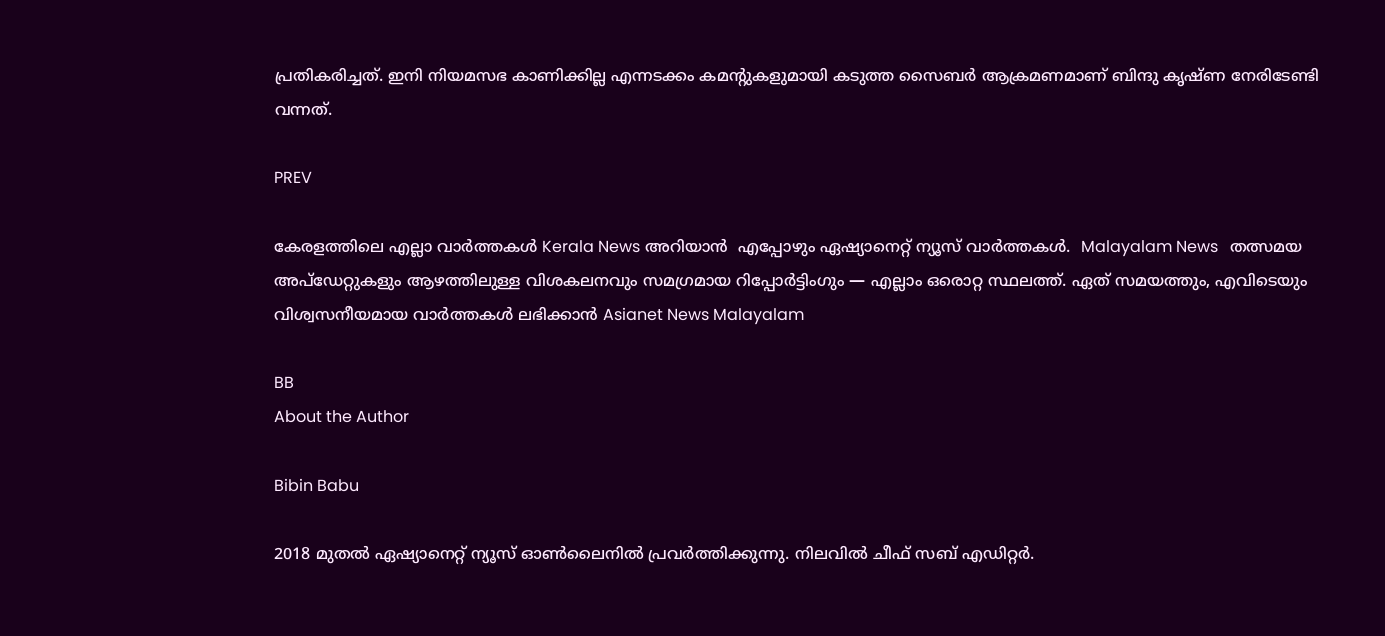പ്രതികരിച്ചത്. ഇനി നിയമസഭ കാണിക്കില്ല എന്നടക്കം കമന്‍റുകളുമായി കടുത്ത സൈബർ ആക്രമണമാണ് ബിന്ദു കൃഷ്ണ നേരിടേണ്ടി വന്നത്.

PREV

കേരളത്തിലെ എല്ലാ വാർത്തകൾ Kerala News അറിയാൻ  എപ്പോഴും ഏഷ്യാനെറ്റ് ന്യൂസ് വാർത്തകൾ.  Malayalam News   തത്സമയ അപ്‌ഡേറ്റുകളും ആഴത്തിലുള്ള വിശകലനവും സമഗ്രമായ റിപ്പോർട്ടിംഗും — എല്ലാം ഒരൊറ്റ സ്ഥലത്ത്. ഏത് സമയത്തും, എവിടെയും വിശ്വസനീയമായ വാർത്തകൾ ലഭിക്കാൻ Asianet News Malayalam

BB
About the Author

Bibin Babu

2018 മുതല്‍ ഏഷ്യാനെറ്റ് ന്യൂസ് ഓണ്‍ലൈനില്‍ പ്രവര്‍ത്തിക്കുന്നു. നിലവില്‍ ചീഫ് സബ് എഡിറ്റർ.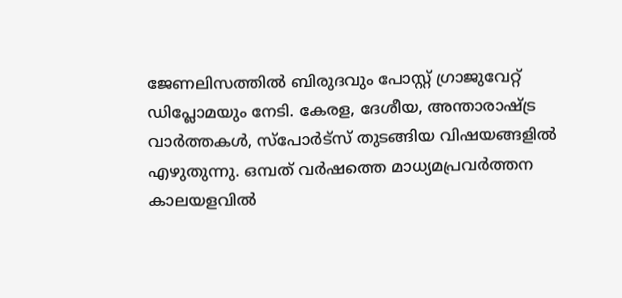ജേണലിസത്തില്‍ ബിരുദവും പോസ്റ്റ് ഗ്രാജുവേറ്റ് ഡിപ്ലോമയും നേടി. കേരള, ദേശീയ, അന്താരാഷ്ട്ര വാര്‍ത്തകള്‍, സ്പോര്‍ട്സ് തുടങ്ങിയ വിഷയങ്ങളില്‍ എഴുതുന്നു. ഒമ്പത് വര്‍ഷത്തെ മാധ്യമപ്രവര്‍ത്തന കാലയളവില്‍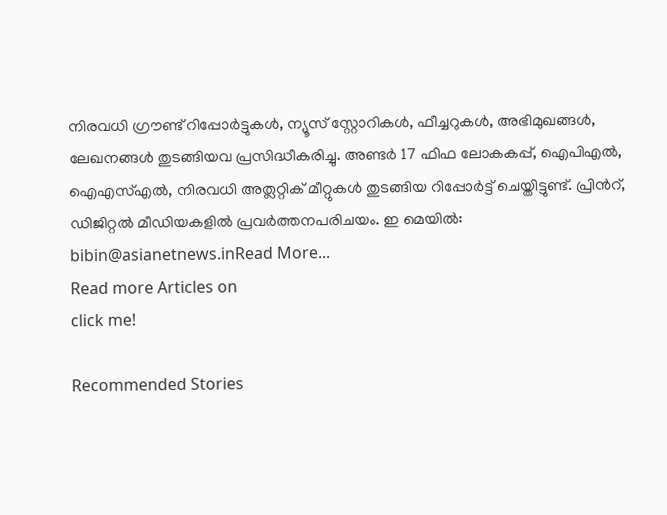നിരവധി ഗ്രൗണ്ട് റിപ്പോര്‍ട്ടുകള്‍, ന്യൂസ് സ്റ്റോറികള്‍, ഫീച്ചറുകള്‍, അഭിമുഖങ്ങള്‍, ലേഖനങ്ങള്‍ തുടങ്ങിയവ പ്രസിദ്ധീകരിച്ചു. അണ്ടര്‍ 17 ഫിഫ ലോകകപ്പ്, ഐപിഎൽ, ഐഎസ്എൽ, നിരവധി അത്ലറ്റിക് മീറ്റുകൾ തുടങ്ങിയ റിപ്പോര്‍ട്ട് ചെയ്തിട്ടുണ്ട്. പ്രിന്‍റ്, ഡിജിറ്റല്‍ മീഡിയകളില്‍ പ്രവര്‍ത്തനപരിചയം. ഇ മെയില്‍: bibin@asianetnews.inRead More...
Read more Articles on
click me!

Recommended Stories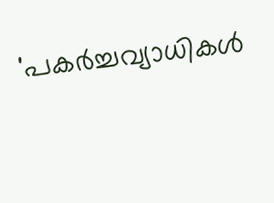'പകർച്ചവ്യാധികൾ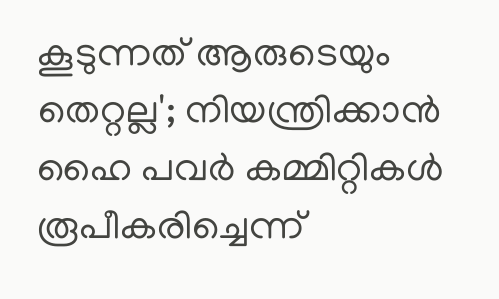കൂടുന്നത് ആരുടെയും തെറ്റല്ല'; നിയന്ത്രിക്കാൻ ഹൈ പവർ കമ്മിറ്റികൾ രൂപീകരിച്ചെന്ന്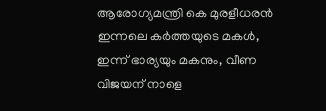ആരോഗ്യമന്ത്രി കെ മുരളീധരൻ
ഇന്നലെ കർത്തയുടെ മകൾ, ഇന്ന് ഭാര്യയും മകനും, വീണ വിജയന് നാളെ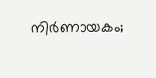നി‍ർണായകം;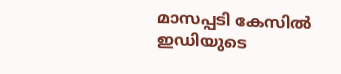മാസപ്പടി കേസിൽ ഇഡിയുടെ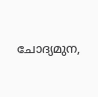ചോദ്യമുന,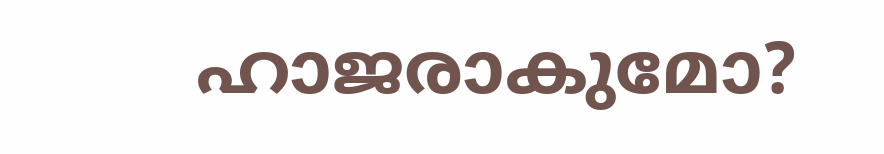ഹാജരാകുമോ?